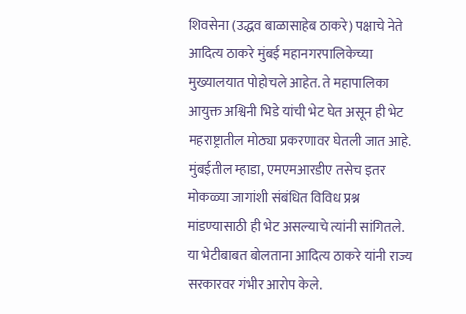शिवसेना (उद्धव बाळासाहेब ठाकरे) पक्षाचे नेते आदित्य ठाकरे मुंबई महानगरपालिकेच्या मुख्यालयात पोहोचले आहेत. ते महापालिका आयुक्त अश्विनी भिडे यांची भेट घेत असून ही भेट महराष्ट्रातील मोठ्या प्रकरणावर घेतली जात आहे. मुंबईतील म्हाडा, एमएमआरडीए तसेच इतर मोकळ्या जागांशी संबंधित विविध प्रश्न मांडण्यासाठी ही भेट असल्याचे त्यांनी सांगितले.
या भेटीबाबत बोलताना आदित्य ठाकरे यांनी राज्य सरकारवर गंभीर आरोप केले.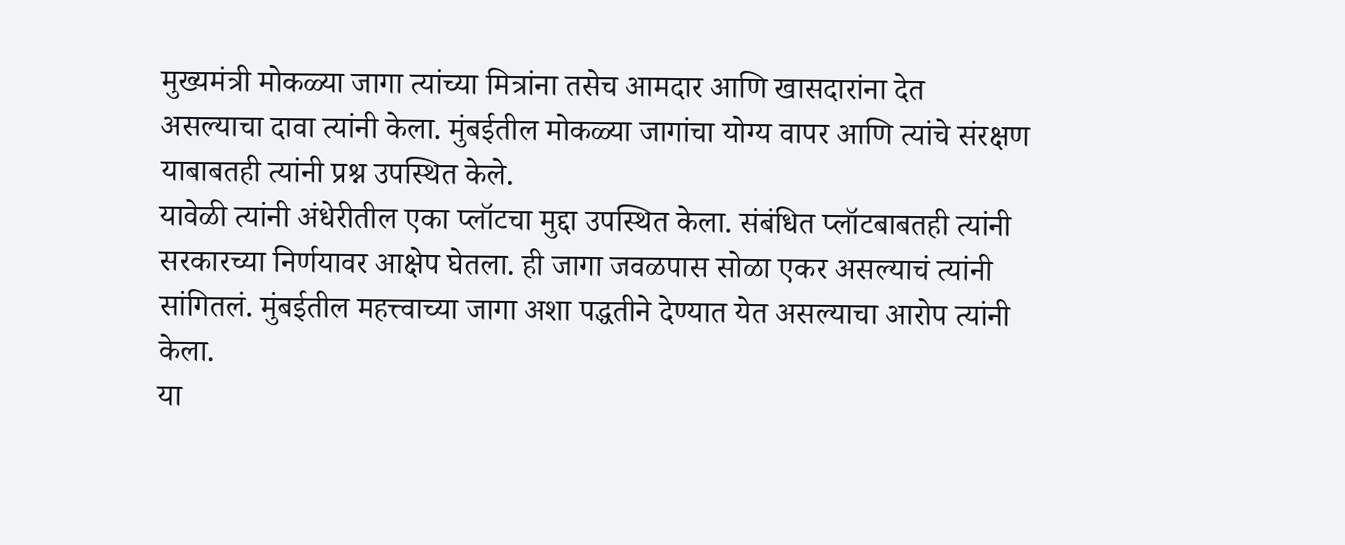मुख्यमंत्री मोकळ्या जागा त्यांच्या मित्रांना तसेच आमदार आणि खासदारांना देत असल्याचा दावा त्यांनी केला. मुंबईतील मोकळ्या जागांचा योग्य वापर आणि त्यांचे संरक्षण याबाबतही त्यांनी प्रश्न उपस्थित केले.
यावेळी त्यांनी अंधेरीतील एका प्लॉटचा मुद्दा उपस्थित केला. संबंधित प्लॉटबाबतही त्यांनी सरकारच्या निर्णयावर आक्षेप घेतला. ही जागा जवळपास सोळा एकर असल्याचं त्यांनी सांगितलं. मुंबईतील महत्त्वाच्या जागा अशा पद्धतीने देण्यात येत असल्याचा आरोप त्यांनी केला.
या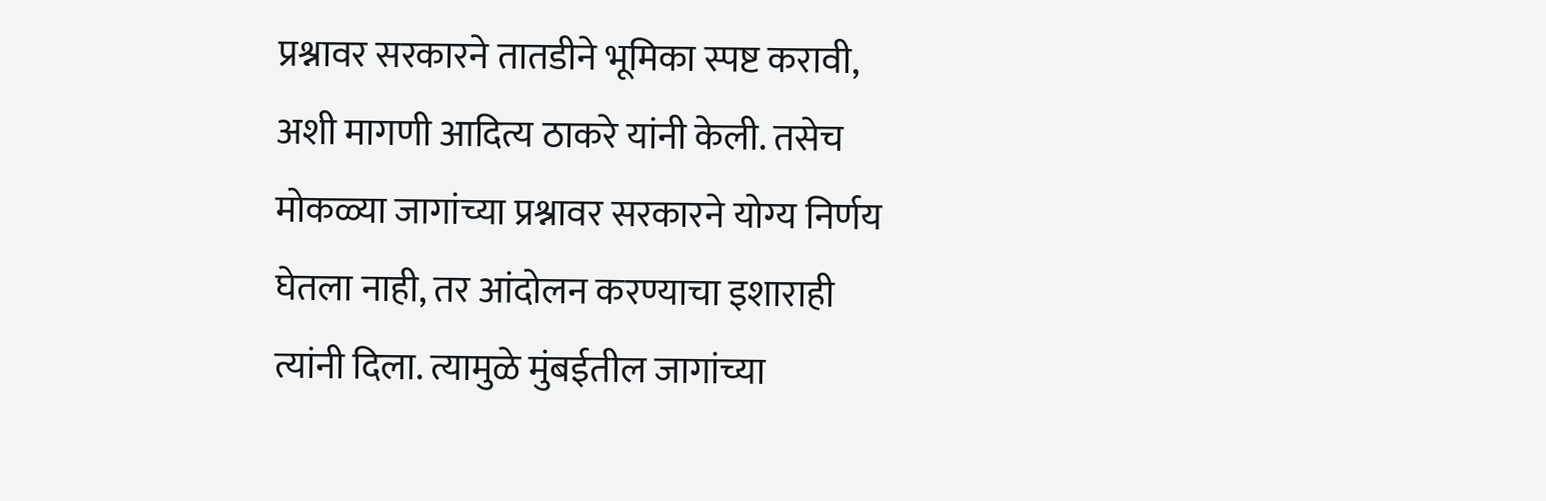प्रश्नावर सरकारने तातडीने भूमिका स्पष्ट करावी, अशी मागणी आदित्य ठाकरे यांनी केली. तसेच मोकळ्या जागांच्या प्रश्नावर सरकारने योग्य निर्णय घेतला नाही, तर आंदोलन करण्याचा इशाराही त्यांनी दिला. त्यामुळे मुंबईतील जागांच्या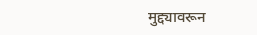मुद्द्यावरून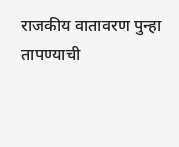राजकीय वातावरण पुन्हा तापण्याची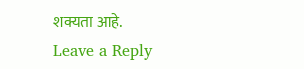शक्यता आहे.
Leave a Reply